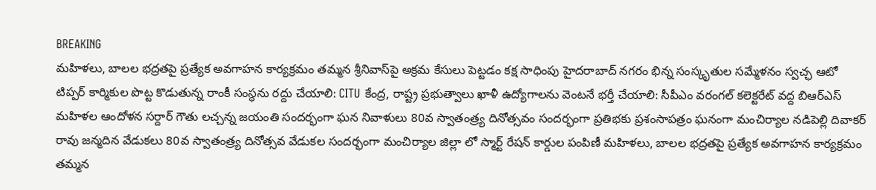BREAKING
మహిళలు, బాలల భద్రతపై ప్రత్యేక అవగాహన కార్యక్రమం తమ్మన శ్రీనివాస్‌పై అక్రమ కేసులు పెట్టడం కక్ష సాధింపు హైదరాబాద్ నగరం భిన్న సంస్కృతుల సమ్మేళనం స్వచ్ఛ ఆటో టిప్పర్ కార్మికుల పొట్ట కొడుతున్న రాంకీ సంస్థను రద్దు చేయాలి: CITU కేంద్ర, రాష్ట్ర ప్రభుత్వాలు ఖాళీ ఉద్యోగాలను వెంటనే భర్తీ చేయాలి: సీపీఎం వరంగల్ కలెక్టరేట్ వద్ద బిఆర్ఎస్ మహిళల ఆందోళన సర్దార్ గౌతు లచ్చన్న జయంతి సందర్భంగా ఘన నివాళులు 80వ స్వాతంత్ర్య దినోత్సవం సందర్భంగా ప్రతిభకు ప్రశంసాపత్రం ఘనంగా మంచిర్యాల నడిపెల్లి దివాకర్ రావు జన్మదిన వేడుకలు 80వ స్వాతంత్ర్య దినోత్సవ వేడుకల సందర్భంగా మంచిర్యాల జిల్లా లో స్మార్ట్ రేషన్ కార్డుల పంపిణీ మహిళలు, బాలల భద్రతపై ప్రత్యేక అవగాహన కార్యక్రమం తమ్మన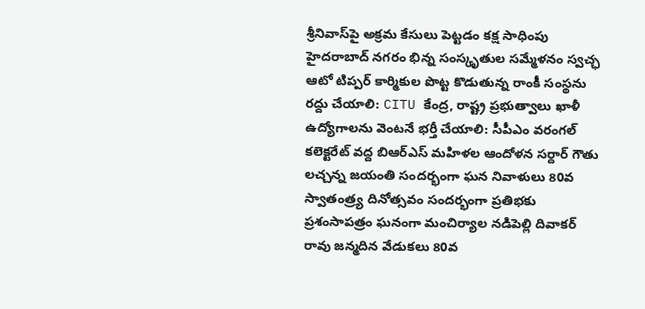శ్రీనివాస్‌పై అక్రమ కేసులు పెట్టడం కక్ష సాధింపు హైదరాబాద్ నగరం భిన్న సంస్కృతుల సమ్మేళనం స్వచ్ఛ ఆటో టిప్పర్ కార్మికుల పొట్ట కొడుతున్న రాంకీ సంస్థను రద్దు చేయాలి: CITU కేంద్ర, రాష్ట్ర ప్రభుత్వాలు ఖాళీ ఉద్యోగాలను వెంటనే భర్తీ చేయాలి: సీపీఎం వరంగల్ కలెక్టరేట్ వద్ద బిఆర్ఎస్ మహిళల ఆందోళన సర్దార్ గౌతు లచ్చన్న జయంతి సందర్భంగా ఘన నివాళులు 80వ స్వాతంత్ర్య దినోత్సవం సందర్భంగా ప్రతిభకు ప్రశంసాపత్రం ఘనంగా మంచిర్యాల నడిపెల్లి దివాకర్ రావు జన్మదిన వేడుకలు 80వ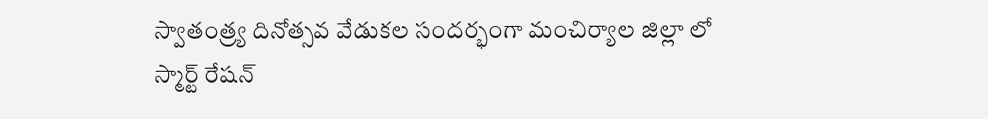స్వాతంత్ర్య దినోత్సవ వేడుకల సందర్భంగా మంచిర్యాల జిల్లా లో స్మార్ట్ రేషన్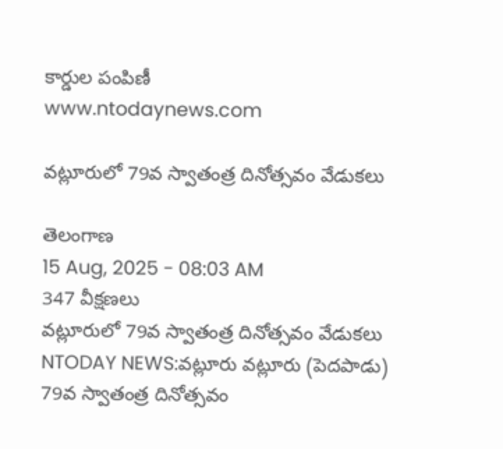కార్డుల పంపిణీ
www.ntodaynews.com

వట్లూరులో 79వ స్వాతంత్ర దినోత్సవం వేడుకలు

తెలంగాణ
15 Aug, 2025 - 08:03 AM
347 వీక్షణలు
వట్లూరులో 79వ స్వాతంత్ర దినోత్సవం వేడుకలు NTODAY NEWS:వట్లూరు వట్లూరు (పెదపాడు) 79వ స్వాతంత్ర దినోత్సవం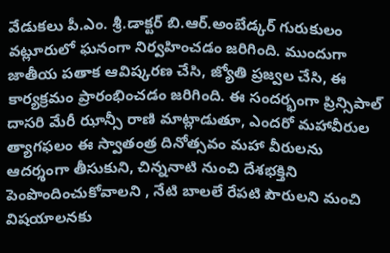వేడుకలు పీ.ఎం. శ్రీ.డాక్టర్ బి.ఆర్.అంబేడ్కర్ గురుకులం వట్లూరులో ఘనంగా నిర్వహించడం జరిగింది. ముందుగా జాతీయ పతాక ఆవిష్కరణ చేసి, జ్యోతి ప్రజ్వల చేసి, ఈ కార్యక్రమం ప్రారంభించడం జరిగింది. ఈ సందర్భంగా ప్రిన్సిపాల్ దాసరి మేరీ ఝాన్సీ రాణి మాట్లాడుతూ, ఎందరో మహావీరుల త్యాగఫలం ఈ స్వాతంత్ర దినోత్సవం మహా వీరులను ఆదర్శంగా తీసుకుని, చిన్ననాటి నుంచి దేశభక్తిని పెంపొందించుకోవాలని , నేటి బాలలే రేపటి పౌరులని మంచి విషయాలనకు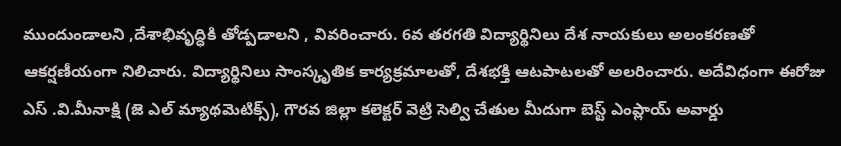ముందుండాలని ,దేశాభివృద్ధికి తోడ్పడాలని , వివరించారు. 6వ తరగతి విద్యార్థినిలు దేశ నాయకులు అలంకరణతో ఆకర్షణీయంగా నిలిచారు. విద్యార్థినిలు సాంస్కృతిక కార్యక్రమాలతో, దేశభక్తి ఆటపాటలతో అలరించారు. అదేవిధంగా ఈరోజు ఎస్ .వి.మీనాక్షి (జె ఎల్ మ్యాథమెటిక్స్), గౌరవ జిల్లా కలెక్టర్ వెట్రి సెల్వి చేతుల మీదుగా బెస్ట్ ఎంప్లాయ్ అవార్డు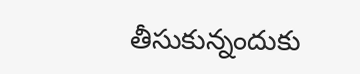తీసుకున్నందుకు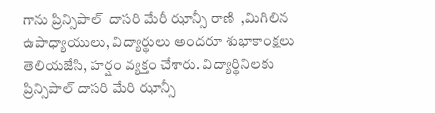గాను ప్రిన్సిపాల్  దాసరి మేరీ ఝాన్సీ రాణి  ,మిగిలిన ఉపాధ్యాయులు, విద్యార్థులు అందరూ శుభాకాంక్షలు తెలియజేసి, హర్షం వ్యక్తం చేశారు. విద్యార్థినిలకు ప్రిన్సిపాల్ దాసరి మేరి ఝాన్సీ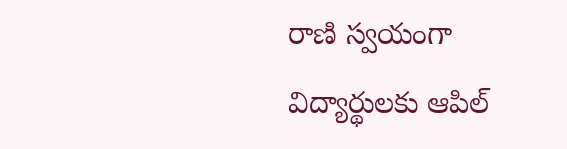రాణి స్వయంగా విద్యార్థులకు ఆపిల్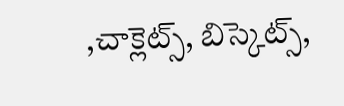,చాక్లెట్స్, బిస్కెట్స్,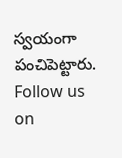స్వయంగా పంచిపెట్టారు. Follow us on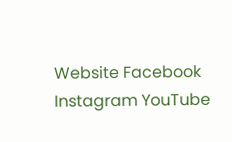Website Facebook Instagram YouTube